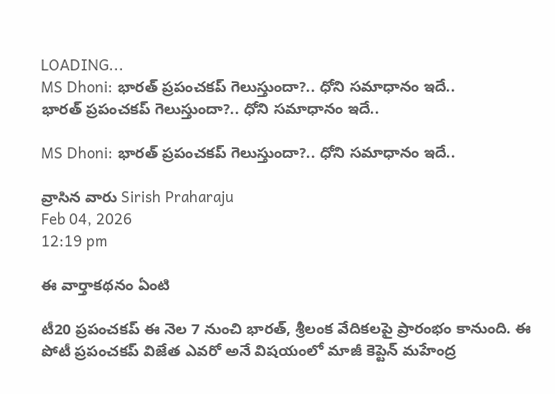LOADING...
MS Dhoni: భారత్‌ ప్రపంచకప్‌ గెలుస్తుందా?.. ధోని సమాధానం ఇదే..
భారత్‌ ప్రపంచకప్‌ గెలుస్తుందా?.. ధోని సమాధానం ఇదే..

MS Dhoni: భారత్‌ ప్రపంచకప్‌ గెలుస్తుందా?.. ధోని సమాధానం ఇదే..

వ్రాసిన వారు Sirish Praharaju
Feb 04, 2026
12:19 pm

ఈ వార్తాకథనం ఏంటి

టీ20 ప్రపంచకప్ ఈ నెల 7 నుంచి భారత్, శ్రీలంక వేదికలపై ప్రారంభం కానుంది. ఈ పోటీ ప్రపంచకప్ విజేత ఎవరో అనే విషయంలో మాజీ కెప్టెన్ మహేంద్ర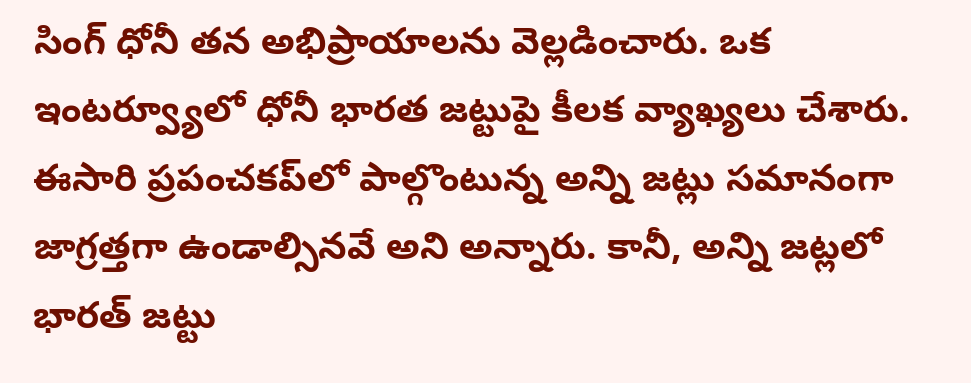సింగ్ ధోనీ తన అభిప్రాయాలను వెల్లడించారు. ఒక ఇంటర్వ్యూలో ధోనీ భారత జట్టుపై కీలక వ్యాఖ్యలు చేశారు. ఈసారి ప్రపంచకప్‌లో పాల్గొంటున్న అన్ని జట్లు సమానంగా జాగ్రత్తగా ఉండాల్సినవే అని అన్నారు. కానీ, అన్ని జట్లలో భారత్ జట్టు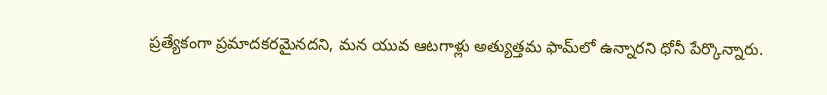ప్రత్యేకంగా ప్రమాదకరమైనదని, మన యువ ఆటగాళ్లు అత్యుత్తమ ఫామ్‌లో ఉన్నారని ధోనీ పేర్కొన్నారు.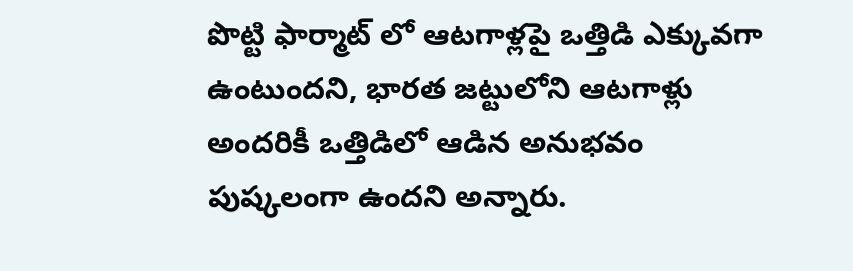పొట్టి ఫార్మాట్ లో ఆటగాళ్లపై ఒత్తిడి ఎక్కువగా ఉంటుందని, భారత జట్టులోని ఆటగాళ్లు అందరికీ ఒత్తిడిలో ఆడిన అనుభవం పుష్కలంగా ఉందని అన్నారు.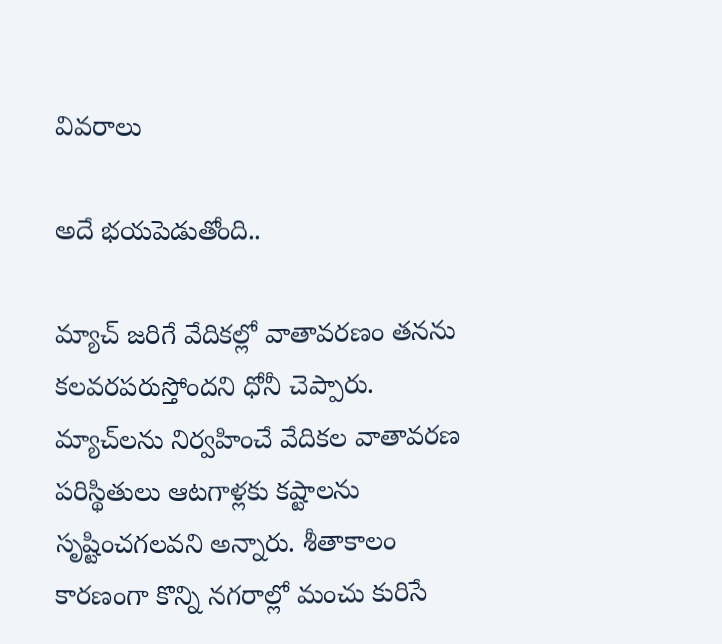వివరాలు

అదే భయపెడుతోంది..

మ్యాచ్ జరిగే వేదికల్లో వాతావరణం తనను కలవరపరుస్తోందని ధోనీ చెప్పారు. మ్యాచ్‌లను నిర్వహించే వేదికల వాతావరణ పరిస్థితులు ఆటగాళ్లకు కష్టాలను సృష్టించగలవని అన్నారు. శీతాకాలం కారణంగా కొన్ని నగరాల్లో మంచు కురిసే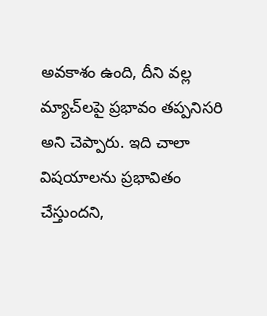అవకాశం ఉంది, దీని వల్ల మ్యాచ్‌లపై ప్రభావం తప్పనిసరి అని చెప్పారు. ఇది చాలా విషయాలను ప్రభావితం చేస్తుందని,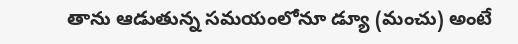తాను ఆడుతున్న సమయంలోనూ డ్యూ (మంచు) అంటే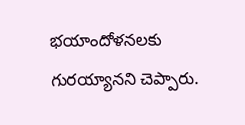భయాందోళనలకు గురయ్యానని చెప్పారు.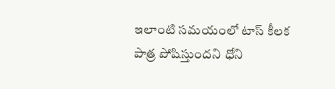ఇలాంటి సమయంలో టాస్‌ కీలక పాత్ర పోషిస్తుందని ధోని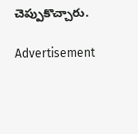చెప్పుకొచ్చారు.

Advertisement